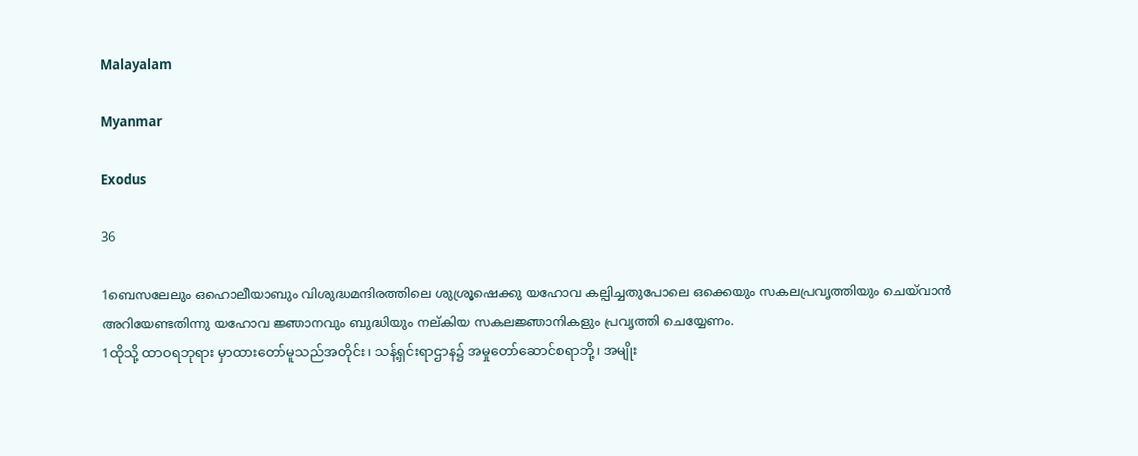Malayalam

Myanmar

Exodus

36

1ബെസലേലും ഒഹൊലീയാബും വിശുദ്ധമന്ദിരത്തിലെ ശുശ്രൂഷെക്കു യഹോവ കല്പിച്ചതുപോലെ ഒക്കെയും സകലപ്രവൃത്തിയും ചെയ്‍വാന്‍ അറിയേണ്ടതിന്നു യഹോവ ജ്ഞാനവും ബുദ്ധിയും നല്കിയ സകലജ്ഞാനികളും പ്രവൃത്തി ചെയ്യേണം.
1ထိုသို့ ထာဝရဘုရား မှာထားတော်မူသည်အတိုင်း၊ သန့်ရှင်းရာဌာန၌ အမှုတော်ဆောင်စရာဘို့၊ အမျိုး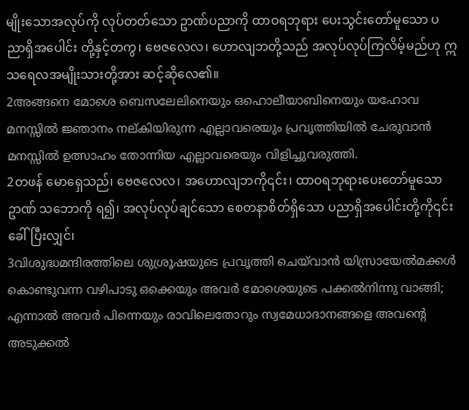မျိုးသောအလုပ်ကို လုပ်တတ်သော ဥာဏ်ပညာကို ထာဝရဘုရား ပေးသွင်းတော်မူသော ပညာရှိအပေါင်း တို့နှင့်တကွ၊ ဗေဇလေလ၊ ဟောလျဘတို့သည် အလုပ်လုပ်ကြလိမ့်မည်ဟု ဣသရေလအမျိုးသားတို့အား ဆင့်ဆိုလေ၏။
2അങ്ങനെ മോശെ ബെസലേലിനെയും ഒഹൊലീയാബിനെയും യഹോവ മനസ്സില്‍ ജ്ഞാനം നല്കിയിരുന്ന എല്ലാവരെയും പ്രവൃത്തിയില്‍ ചേരുവാന്‍ മനസ്സില്‍ ഉത്സാഹം തോന്നിയ എല്ലാവരെയും വിളിച്ചുവരുത്തി.
2တဖန် မောရှေသည်၊ ဗေဇလေလ၊ အဟောလျဘကို၎င်း၊ ထာဝရဘုရားပေးတော်မူသော ဥာဏ် သဘောကို ရ၍၊ အလုပ်လုပ်ချင်သော စေတနာစိတ်ရှိသော ပညာရှိအပေါင်းတို့ကို၎င်း ခေါ်ပြီးလျှင်၊
3വിശുദ്ധമന്ദിരത്തിലെ ശുശ്രൂഷയുടെ പ്രവൃത്തി ചെയ്‍വാന്‍ യിസ്രായേല്‍മക്കള്‍ കൊണ്ടുവന്ന വഴിപാടു ഒക്കെയും അവര്‍ മോശെയുടെ പക്കല്‍നിന്നു വാങ്ങി; എന്നാല്‍ അവര്‍ പിന്നെയും രാവിലെതോറും സ്വമേധാദാനങ്ങളെ അവന്റെ അടുക്കല്‍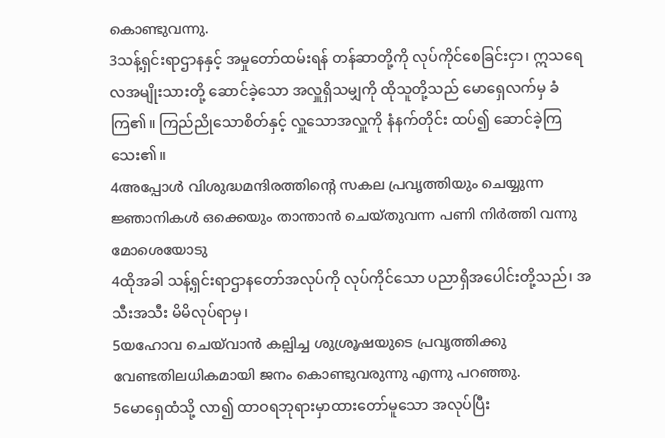കൊണ്ടുവന്നു.
3သန့်ရှင်းရာဌာနနှင့် အမှုတော်ထမ်းရန် တန်ဆာတို့ကို လုပ်ကိုင်စေခြင်းငှာ၊ ဣသရေလအမျိုးသားတို့ ဆောင်ခဲ့သော အလှူရှိသမျှကို ထိုသူတို့သည် မောရှေလက်မှ ခံကြ၏။ ကြည်ညိုသောစိတ်နှင့် လှူသောအလှူကို နံနက်တိုင်း ထပ်၍ ဆောင်ခဲ့ကြသေး၏။
4അപ്പോള്‍ വിശുദ്ധമന്ദിരത്തിന്റെ സകല പ്രവൃത്തിയും ചെയ്യുന്ന ജ്ഞാനികള്‍ ഒക്കെയും താന്താന്‍ ചെയ്തുവന്ന പണി നിര്‍ത്തി വന്നു മോശെയോടു
4ထိုအခါ သန့်ရှင်းရာဌာနတော်အလုပ်ကို လုပ်ကိုင်သော ပညာရှိအပေါင်းတို့သည်၊ အသီးအသီး မိမိလုပ်ရာမှ၊
5യഹോവ ചെയ്‍വാന്‍ കല്പിച്ച ശുശ്രൂഷയുടെ പ്രവൃത്തിക്കു വേണ്ടതിലധികമായി ജനം കൊണ്ടുവരുന്നു എന്നു പറഞ്ഞു.
5မောရှေထံသို့ လာ၍ ထာဝရဘုရားမှာထားတော်မူသော အလုပ်ပြီး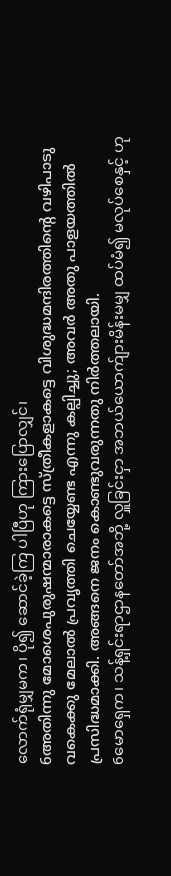လောက်ရုံမျှမက၊ ပို၍ ဆောင်ခဲ့ကြ ပါပြီဟု ကြားပြောလျှင်၊
6അതിന്നു മോശെപുരുഷന്മാരാകട്ടെ സ്ത്രീകളാകട്ടെ വിശുദ്ധമന്ദിരത്തിന്റെ വഴിപാടു വകെക്കു മേലാല്‍ പ്രവൃത്തി ചെയ്യേണ്ട എന്നു കല്പിച്ചു; അവര്‍ അതു പാളയത്തില്‍ പ്രസിദ്ധമാക്കി. അങ്ങനെ ജനം കൊണ്ടുവരുന്നതു നിര്‍ത്തലായി.
6မောရှေက၊ သန့်ရှင်းရာဌာနတော်အဘို့ လှူခြင်းငှာ အဘယ်ယောက်ျားမိန်းမမျှ ထပ်မံ၍ မလုပ်စေနှင့် ဟု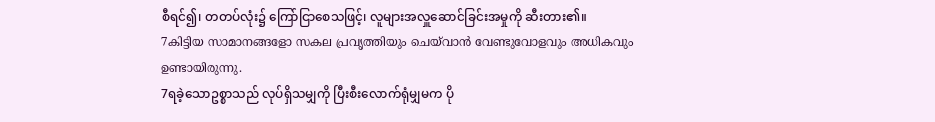စီရင်၍၊ တတပ်လုံး၌ ကြော်ငြာစေသဖြင့်၊ လူများအလှူဆောင်ခြင်းအမှုကို ဆီးတား၏။
7കിട്ടിയ സാമാനങ്ങളോ സകല പ്രവൃത്തിയും ചെയ്‍വാന്‍ വേണ്ടുവോളവും അധികവും ഉണ്ടായിരുന്നു.
7ရခဲ့သောဥစ္စာသည် လုပ်ရှိသမျှကို ပြီးစီးလောက်ရုံမျှမက ပို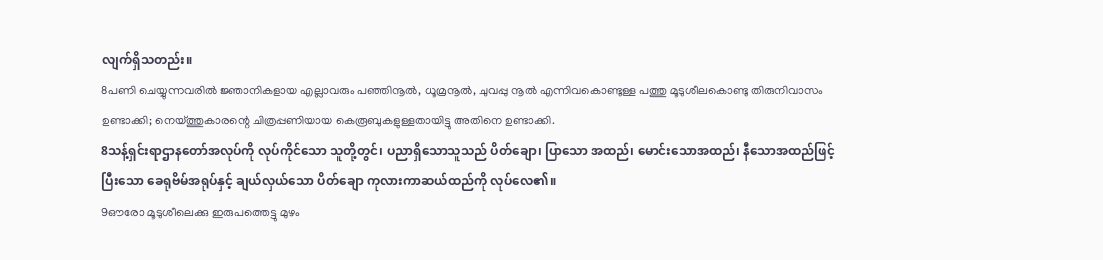လျက်ရှိသတည်း။
8പണി ചെയ്യുന്നവരില്‍ ജ്ഞാനികളായ എല്ലാവരും പഞ്ഞിനൂല്‍, ധൂമ്രനൂല്‍, ചുവപ്പു നൂല്‍ എന്നിവകൊണ്ടുള്ള പത്തു മൂടുശീലകൊണ്ടു തിരുനിവാസം ഉണ്ടാക്കി; നെയ്ത്തുകാരന്റെ ചിത്രപ്പണിയായ കെരൂബുകളുള്ളതായിട്ടു അതിനെ ഉണ്ടാക്കി.
8သန့်ရှင်းရာဌာနတော်အလုပ်ကို လုပ်ကိုင်သော သူတို့တွင်၊ ပညာရှိသောသူသည် ပိတ်ချော၊ ပြာသော အထည်၊ မောင်းသောအထည်၊ နီသောအထည်ဖြင့် ပြီးသော ခေရုဗိမ်အရုပ်နှင့် ချယ်လှယ်သော ပိတ်ချော ကုလားကာဆယ်ထည်ကို လုပ်လေ၏။
9ഔരോ മൂടുശീലെക്കു ഇരുപത്തെട്ടു മുഴം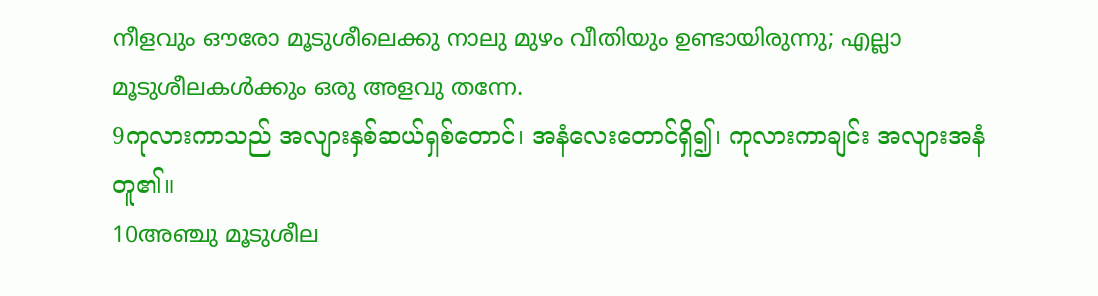നീളവും ഔരോ മൂടുശീലെക്കു നാലു മുഴം വീതിയും ഉണ്ടായിരുന്നു; എല്ലാ മൂടുശീലകള്‍ക്കും ഒരു അളവു തന്നേ.
9ကုလားကာသည် အလျားနှစ်ဆယ်ရှစ်တောင်၊ အနံလေးတောင်ရှိ၍၊ ကုလားကာချင်း အလျားအနံတူ၏။
10അഞ്ചു മൂടുശീല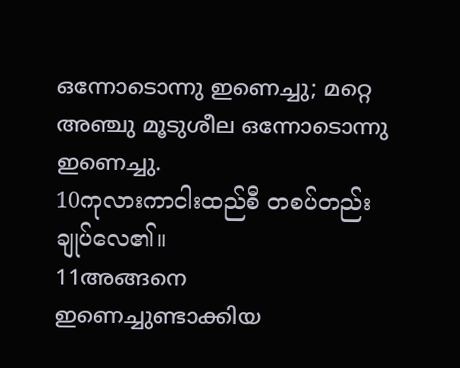ഒന്നോടൊന്നു ഇണെച്ചു; മറ്റെ അഞ്ചു മൂടുശീല ഒന്നോടൊന്നു ഇണെച്ചു.
10ကုလားကာငါးထည်စီ တစပ်တည်းချုပ်လေ၏။
11അങ്ങനെ ഇണെച്ചുണ്ടാക്കിയ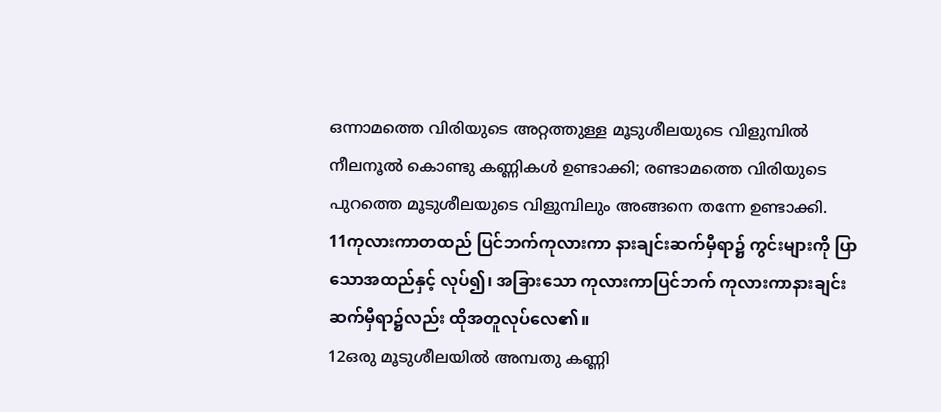ഒന്നാമത്തെ വിരിയുടെ അറ്റത്തുള്ള മൂടുശീലയുടെ വിളുമ്പില്‍ നീലനൂല്‍ കൊണ്ടു കണ്ണികള്‍ ഉണ്ടാക്കി; രണ്ടാമത്തെ വിരിയുടെ പുറത്തെ മൂടുശീലയുടെ വിളുമ്പിലും അങ്ങനെ തന്നേ ഉണ്ടാക്കി.
11ကုလားကာတထည် ပြင်ဘက်ကုလားကာ နားချင်းဆက်မှီရာ၌ ကွင်းများကို ပြာသောအထည်နှင့် လုပ်၍၊ အခြားသော ကုလားကာပြင်ဘက် ကုလားကာနားချင်းဆက်မှီရာ၌လည်း ထိုအတူလုပ်လေ၏။
12ഒരു മൂടുശീലയില്‍ അമ്പതു കണ്ണി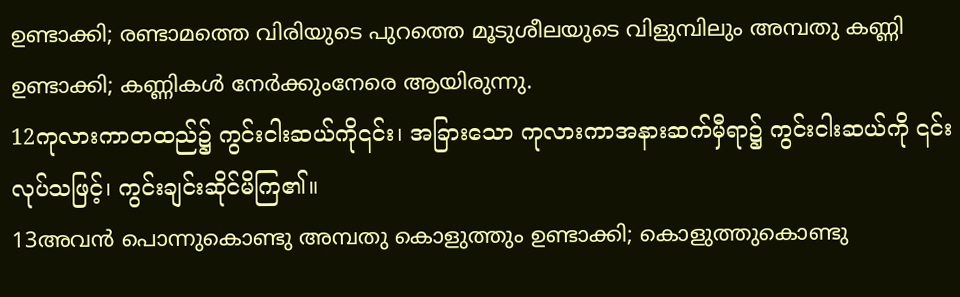ഉണ്ടാക്കി; രണ്ടാമത്തെ വിരിയുടെ പുറത്തെ മൂടുശീലയുടെ വിളുമ്പിലും അമ്പതു കണ്ണി ഉണ്ടാക്കി; കണ്ണികള്‍ നേര്‍ക്കുംനേരെ ആയിരുന്നു.
12ကုလားကာတထည်၌ ကွင်းငါးဆယ်ကို၎င်း၊ အခြားသော ကုလားကာအနားဆက်မှီရာ၌ ကွင်းငါးဆယ်ကို ၎င်း လုပ်သဖြင့်၊ ကွင်းချင်းဆိုင်မိကြ၏။
13അവന്‍ പൊന്നുകൊണ്ടു അമ്പതു കൊളുത്തും ഉണ്ടാക്കി; കൊളുത്തുകൊണ്ടു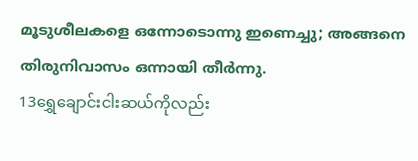മൂടുശീലകളെ ഒന്നോടൊന്നു ഇണെച്ചു; അങ്ങനെ തിരുനിവാസം ഒന്നായി തീര്‍ന്നു.
13ရွှေချောင်းငါးဆယ်ကိုလည်း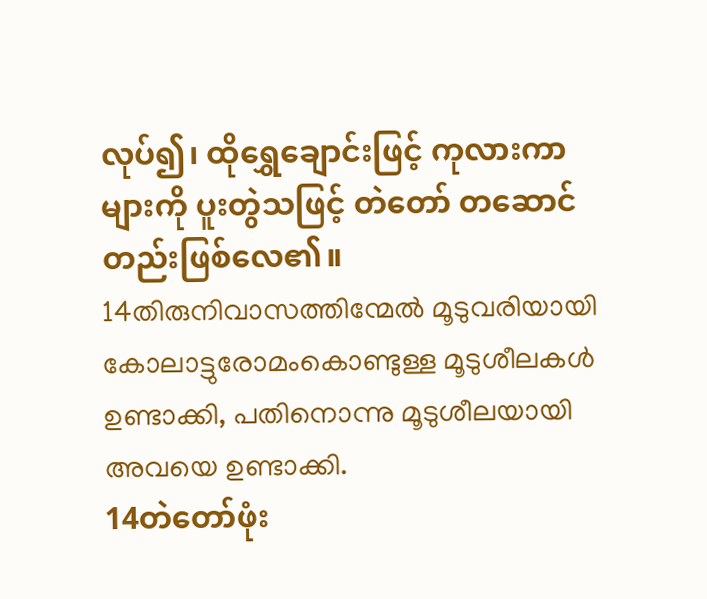လုပ်၍၊ ထိုရွှေချောင်းဖြင့် ကုလားကာများကို ပူးတွဲသဖြင့် တဲတော် တဆောင်တည်းဖြစ်လေ၏။
14തിരുനിവാസത്തിന്മേല്‍ മൂടുവരിയായി കോലാട്ടുരോമംകൊണ്ടുള്ള മൂടുശീലകള്‍ ഉണ്ടാക്കി, പതിനൊന്നു മൂടുശീലയായി അവയെ ഉണ്ടാക്കി.
14တဲတော်ဖုံး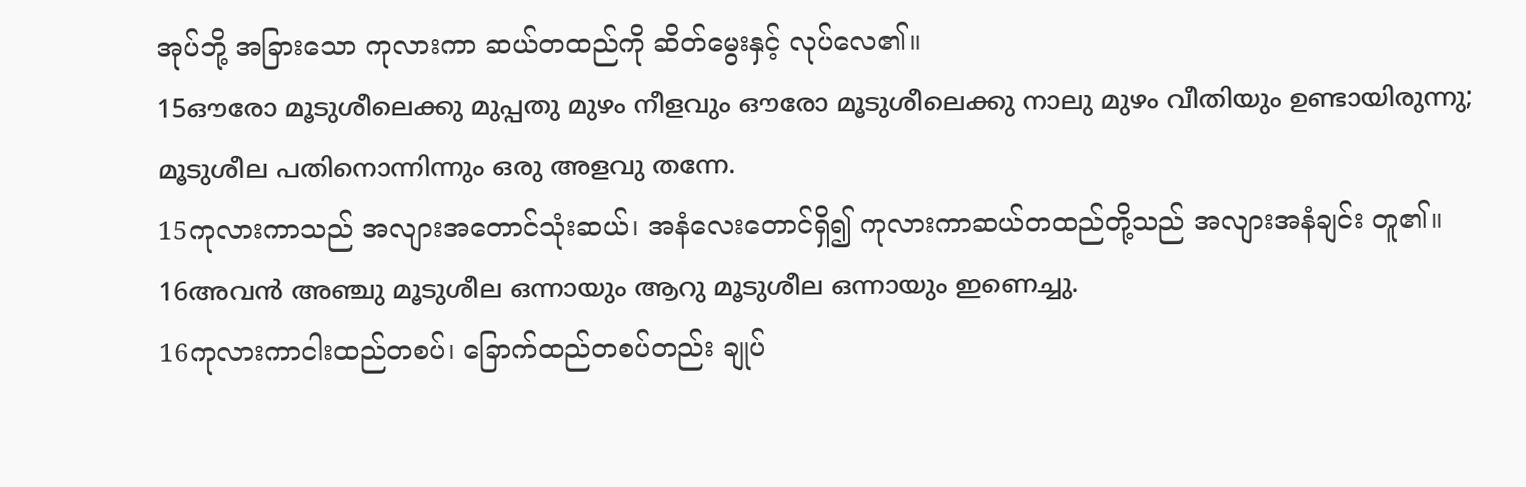အုပ်ဘို့ အခြားသော ကုလားကာ ဆယ်တထည်ကို ဆိတ်မွေးနှင့် လုပ်လေ၏။
15ഔരോ മൂടുശീലെക്കു മുപ്പതു മുഴം നീളവും ഔരോ മൂടുശീലെക്കു നാലു മുഴം വീതിയും ഉണ്ടായിരുന്നു; മൂടുശീല പതിനൊന്നിന്നും ഒരു അളവു തന്നേ.
15ကုလားကာသည် အလျားအတောင်သုံးဆယ်၊ အနံလေးတောင်ရှိ၍ ကုလားကာဆယ်တထည်တို့သည် အလျားအနံချင်း တူ၏။
16അവന്‍ അഞ്ചു മൂടുശീല ഒന്നായും ആറു മൂടുശീല ഒന്നായും ഇണെച്ചു.
16ကုလားကာငါးထည်တစပ်၊ ခြောက်ထည်တစပ်တည်း ချုပ်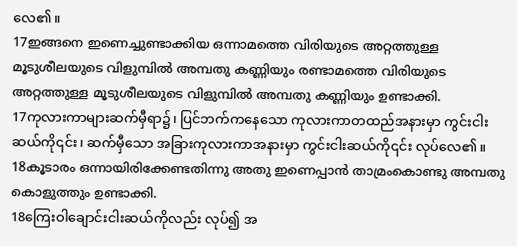လေ၏။
17ഇങ്ങനെ ഇണെച്ചുണ്ടാക്കിയ ഒന്നാമത്തെ വിരിയുടെ അറ്റത്തുള്ള മൂടുശീലയുടെ വിളുമ്പില്‍ അമ്പതു കണ്ണിയും രണ്ടാമത്തെ വിരിയുടെ അറ്റത്തുള്ള മൂടുശീലയുടെ വിളുമ്പില്‍ അമ്പതു കണ്ണിയും ഉണ്ടാക്കി.
17ကုလားကာများဆက်မှီရာ၌၊ ပြင်ဘက်ကနေသော ကုလားကာတထည်အနားမှာ ကွင်းငါးဆယ်ကို၎င်း၊ ဆက်မှီသော အခြားကုလားကာအနားမှာ ကွင်းငါးဆယ်ကို၎င်း လုပ်လေ၏။
18കൂടാരം ഒന്നായിരിക്കേണ്ടതിന്നു അതു ഇണെപ്പാന്‍ താമ്രംകൊണ്ടു അമ്പതു കൊളുത്തും ഉണ്ടാക്കി.
18ကြေးဝါချောင်းငါးဆယ်ကိုလည်း လုပ်၍ အ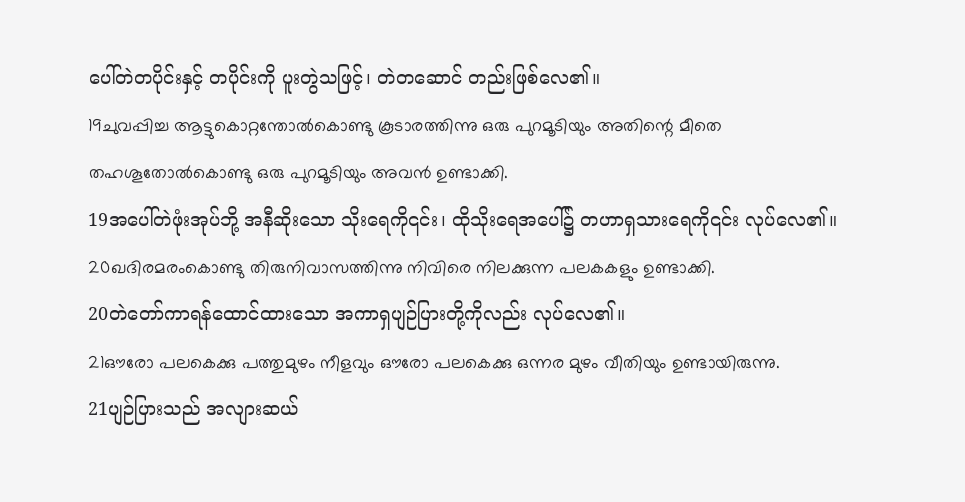ပေါ်တဲတပိုင်းနှင့် တပိုင်းကို ပူးတွဲသဖြင့်၊ တဲတဆောင် တည်းဖြစ်လေ၏။
19ചുവപ്പിച്ച ആട്ടുകൊറ്റന്തോല്‍കൊണ്ടു കൂടാരത്തിന്നു ഒരു പുറമൂടിയും അതിന്റെ മീതെ തഹശൂതോല്‍കൊണ്ടു ഒരു പുറമൂടിയും അവന്‍ ഉണ്ടാക്കി.
19အပေါ်တဲဖုံးအုပ်ဘို့ အနီဆိုးသော သိုးရေကို၎င်း၊ ထိုသိုးရေအပေါ်၌ တဟာရှသားရေကို၎င်း လုပ်လေ၏။
20ഖദിരമരംകൊണ്ടു തിരുനിവാസത്തിന്നു നിവിരെ നിലക്കുന്ന പലകകളും ഉണ്ടാക്കി.
20တဲတော်ကာရန်ထောင်ထားသော အကာရှပျဉ်ပြားတို့ကိုလည်း လုပ်လေ၏။
21ഔരോ പലകെക്കു പത്തുമുഴം നീളവും ഔരോ പലകെക്കു ഒന്നര മുഴം വീതിയും ഉണ്ടായിരുന്നു.
21ပျဉ်ပြားသည် အလျားဆယ်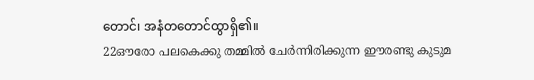တောင်၊ အနံတတောင်ထွာရှိ၏။
22ഔരോ പലകെക്കു തമ്മില്‍ ചേര്‍ന്നിരിക്കുന്ന ഈരണ്ടു കുടുമ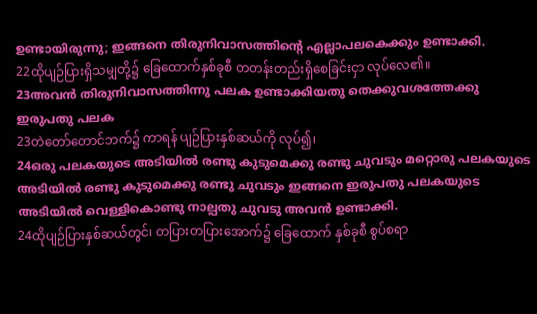ഉണ്ടായിരുന്നു; ഇങ്ങനെ തിരുനിവാസത്തിന്റെ എല്ലാപലകെക്കും ഉണ്ടാക്കി.
22ထိုပျဉ်ပြားရှိသမျှတို့၌ ခြေထောက်နှစ်ခုစီ တတန်းတည်းရှိစေခြင်းငှာ လုပ်လေ၏။
23അവന്‍ തിരുനിവാസത്തിന്നു പലക ഉണ്ടാക്കിയതു തെക്കുവശത്തേക്കു ഇരുപതു പലക
23တဲတော်တောင်ဘက်၌ ကာရန် ပျဉ်ပြားနှစ်ဆယ်ကို လုပ်၍၊
24ഒരു പലകയുടെ അടിയില്‍ രണ്ടു കുടുമെക്കു രണ്ടു ചുവടും മറ്റൊരു പലകയുടെ അടിയില്‍ രണ്ടു കുടുമെക്കു രണ്ടു ചുവടും ഇങ്ങനെ ഇരുപതു പലകയുടെ അടിയില്‍ വെള്ളികൊണ്ടു നാല്പതു ചുവടു അവന്‍ ഉണ്ടാക്കി.
24ထိုပျဉ်ပြားနှစ်ဆယ်တွင်၊ တပြားတပြားအောက်၌ ခြေထောက် နှစ်ခုစီ စွပ်စရာ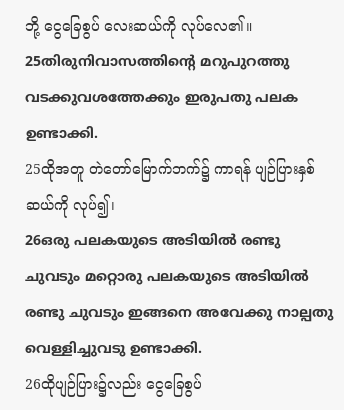ဘို့ ငွေခြေစွပ် လေးဆယ်ကို လုပ်လေ၏။
25തിരുനിവാസത്തിന്റെ മറുപുറത്തു വടക്കുവശത്തേക്കും ഇരുപതു പലക ഉണ്ടാക്കി.
25ထိုအတူ တဲတော်မြောက်ဘက်၌ ကာရန် ပျဉ်ပြားနှစ်ဆယ်ကို လုပ်၍၊
26ഒരു പലകയുടെ അടിയില്‍ രണ്ടു ചുവടും മറ്റൊരു പലകയുടെ അടിയില്‍ രണ്ടു ചുവടും ഇങ്ങനെ അവേക്കു നാല്പതു വെള്ളിച്ചുവടു ഉണ്ടാക്കി.
26ထိုပျဉ်ပြား၌လည်း ငွေခြေစွပ်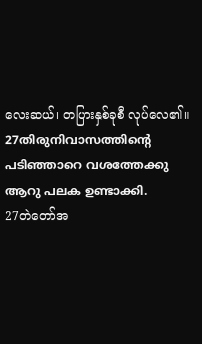လေးဆယ်၊ တပြားနှစ်ခုစီ လုပ်လေ၏။
27തിരുനിവാസത്തിന്റെ പടിഞ്ഞാറെ വശത്തേക്കു ആറു പലക ഉണ്ടാക്കി.
27တဲတော်အ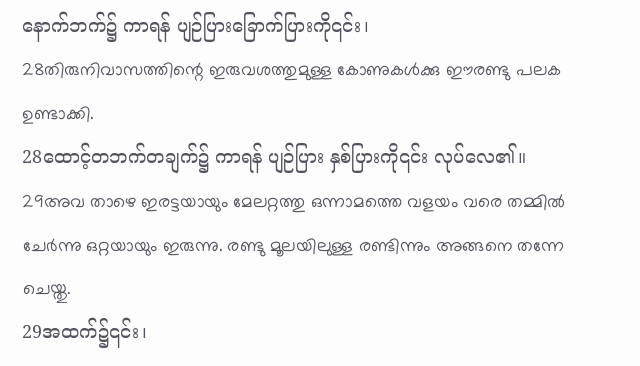နောက်ဘက်၌ ကာရန် ပျဉ်ပြားခြောက်ပြားကို၎င်း၊
28തിരുനിവാസത്തിന്റെ ഇരുവശത്തുമുള്ള കോണുകള്‍ക്കു ഈരണ്ടു പലക ഉണ്ടാക്കി.
28ထောင့်တဘက်တချက်၌ ကာရန် ပျဉ်ပြား နှစ်ပြားကို၎င်း လုပ်လေ၏။
29അവ താഴെ ഇരട്ടയായും മേലറ്റത്തു ഒന്നാമത്തെ വളയം വരെ തമ്മില്‍ ചേര്‍ന്നു ഒറ്റയായും ഇരുന്നു. രണ്ടു മൂലയിലുള്ള രണ്ടിന്നും അങ്ങനെ തന്നേ ചെയ്തു.
29အထက်၌၎င်း၊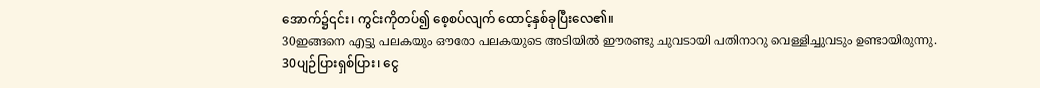အောက်၌၎င်း၊ ကွင်းကိုတပ်၍ စေ့စပ်လျက် ထောင့်နှစ်ခုပြီးလေ၏။
30ഇങ്ങനെ എട്ടു പലകയും ഔരോ പലകയുടെ അടിയില്‍ ഈരണ്ടു ചുവടായി പതിനാറു വെള്ളിച്ചുവടും ഉണ്ടായിരുന്നു.
30ပျဉ်ပြားရှစ်ပြား၊ ငွေ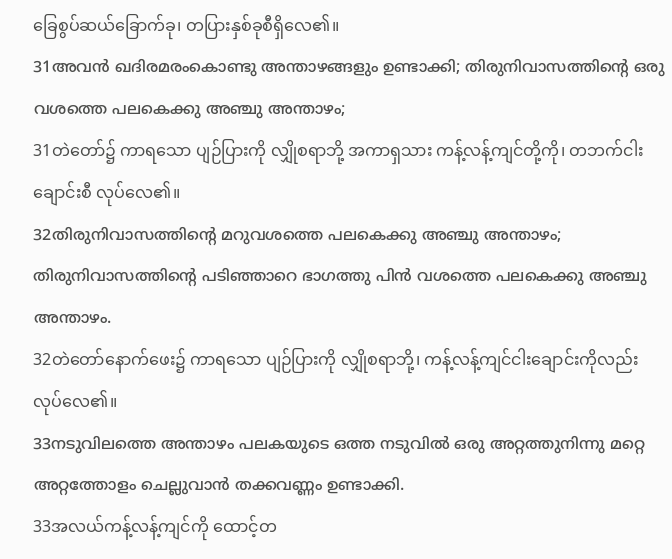ခြေစွပ်ဆယ်ခြောက်ခု၊ တပြားနှစ်ခုစီရှိလေ၏။
31അവന്‍ ഖദിരമരംകൊണ്ടു അന്താഴങ്ങളും ഉണ്ടാക്കി; തിരുനിവാസത്തിന്റെ ഒരു വശത്തെ പലകെക്കു അഞ്ചു അന്താഴം;
31တဲတော်၌ ကာရသော ပျဉ်ပြားကို လျှိုစရာဘို့ အကာရှသား ကန့်လန့်ကျင်တို့ကို၊ တဘက်ငါးချောင်းစီ လုပ်လေ၏။
32തിരുനിവാസത്തിന്റെ മറുവശത്തെ പലകെക്കു അഞ്ചു അന്താഴം; തിരുനിവാസത്തിന്റെ പടിഞ്ഞാറെ ഭാഗത്തു പിന്‍ വശത്തെ പലകെക്കു അഞ്ചു അന്താഴം.
32တဲတော်နောက်ဖေး၌ ကာရသော ပျဉ်ပြားကို လျှိုစရာဘို့၊ ကန့်လန့်ကျင်ငါးချောင်းကိုလည်း လုပ်လေ၏။
33നടുവിലത്തെ അന്താഴം പലകയുടെ ഒത്ത നടുവില്‍ ഒരു അറ്റത്തുനിന്നു മറ്റെ അറ്റത്തോളം ചെല്ലുവാന്‍ തക്കവണ്ണം ഉണ്ടാക്കി.
33အလယ်ကန့်လန့်ကျင်ကို ထောင့်တ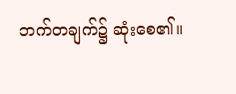ဘက်တချက်၌ ဆုံးစေ၏။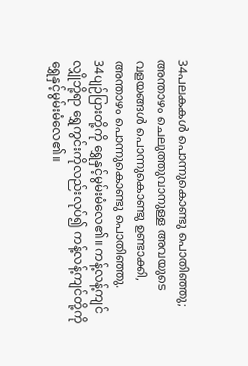34പലകകള്‍ പൊന്നുകൊണ്ടു പൊതിഞ്ഞു; അന്താഴം ചെലുത്തുവാനുള്ള അവയുടെ വളയങ്ങള്‍ പൊന്നുകൊണ്ടു ഉണ്ടാക്കി, അന്താഴം പൊന്നുകൊണ്ടു പൊതിഞ്ഞു.
34ပျဉ်ပြားတို့ကို ရွှေနှင့်မွမ်းမံလေ၏။ ကန့်လန့်ကျင်လျှိုဘို့ရာ ရွှေကွင်းကိုလည်းလုပ်၍ ကန့်လန့်ကျင်တို့ကို ရွှေနှင့်မွမ်းမံလေ၏။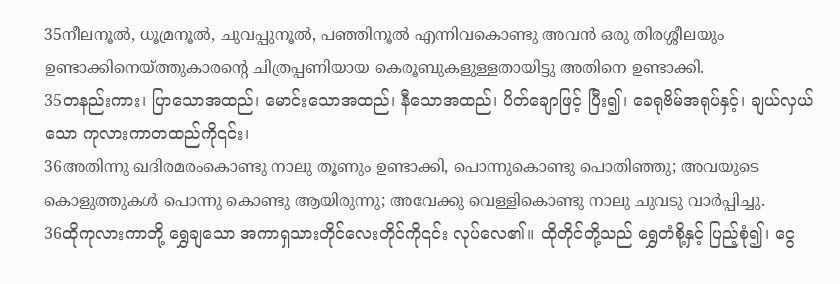35നീലനൂല്‍, ധൂമ്രനൂല്‍, ചുവപ്പുനൂല്‍, പഞ്ഞിനൂല്‍ എന്നിവകൊണ്ടു അവന്‍ ഒരു തിരശ്ശീലയും ഉണ്ടാക്കിനെയ്ത്തുകാരന്റെ ചിത്രപ്പണിയായ കെരൂബുകളുള്ളതായിട്ടു അതിനെ ഉണ്ടാക്കി.
35တနည်းကား၊ ပြာသောအထည်၊ မောင်းသောအထည်၊ နီသောအထည်၊ ပိတ်ချောဖြင့် ပြီး၍၊ ခေရုဗိမ်အရုပ်နှင့်၊ ချယ်လှယ်သော ကုလားကာတထည်ကို၎င်း၊
36അതിന്നു ഖദിരമരംകൊണ്ടു നാലു തൂണും ഉണ്ടാക്കി, പൊന്നുകൊണ്ടു പൊതിഞ്ഞു; അവയുടെ കൊളുത്തുകള്‍ പൊന്നു കൊണ്ടു ആയിരുന്നു; അവേക്കു വെള്ളികൊണ്ടു നാലു ചുവടു വാര്‍പ്പിച്ചു.
36ထိုကုလားကာဘို့ ရွှေချသော အကာရှသားတိုင်လေးတိုင်ကို၎င်း လုပ်လေ၏။ ထိုတိုင်တို့သည် ရွှေတံစို့နှင့် ပြည့်စုံ၍၊ ငွေ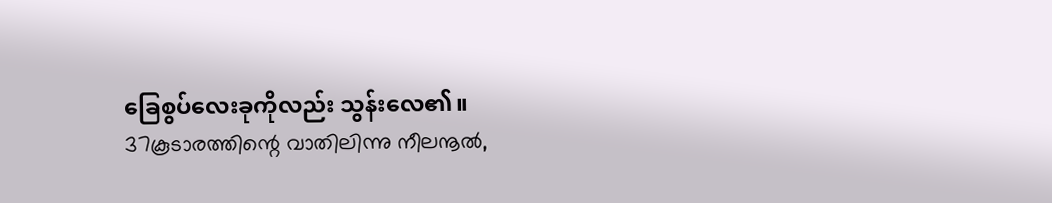ခြေစွပ်လေးခုကိုလည်း သွန်းလေ၏။
37കൂടാരത്തിന്റെ വാതിലിന്നു നീലനൂല്‍,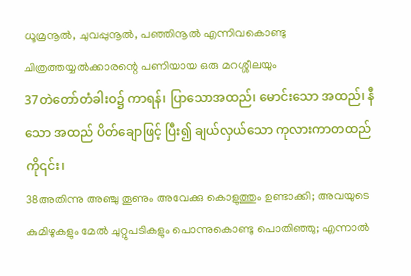ധൂമ്രനൂല്‍, ചുവപ്പുനൂല്‍, പഞ്ഞിനൂല്‍ എന്നിവകൊണ്ടു ചിത്രത്തയ്യല്‍ക്കാരന്റെ പണിയായ ഒരു മറശ്ശീലയും
37တဲတော်တံခါးဝ၌ ကာရန်၊ ပြာသောအထည်၊ မောင်းသော အထည်၊ နီသော အထည် ပိတ်ချောဖြင့် ပြီး၍ ချယ်လှယ်သော ကုလားကာတထည်ကို၎င်း၊
38അതിന്നു അഞ്ചു തൂണും അവേക്കു കൊളുത്തും ഉണ്ടാക്കി; അവയുടെ കുമിഴുകളും മേല്‍ ചുറ്റുപടികളും പൊന്നുകൊണ്ടു പൊതിഞ്ഞു; എന്നാല്‍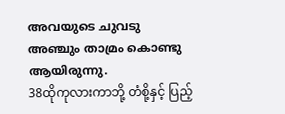അവയുടെ ചുവടു അഞ്ചും താമ്രം കൊണ്ടു ആയിരുന്നു.
38ထိုကုလားကာဘို့ တံစို့နှင့် ပြည့်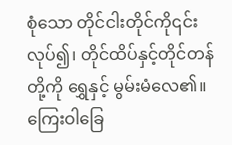စုံသော တိုင်ငါးတိုင်ကို၎င်း လုပ်၍၊ တိုင်ထိပ်နှင့်တိုင်တန်တို့ကို ရွှေနှင့် မွမ်းမံလေ၏။ ကြေးဝါခြေ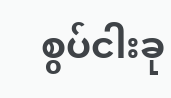စွပ်ငါးခု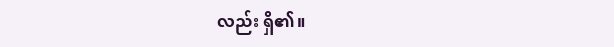လည်း ရှိ၏။